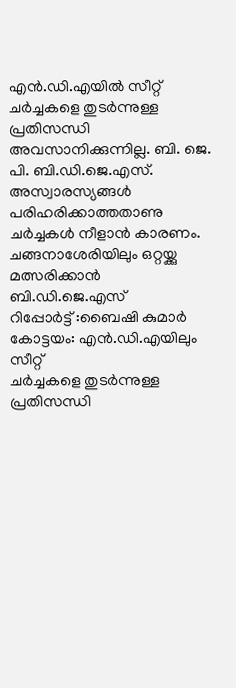എൻ.ഡി.എയിൽ സീറ്റ് ചർച്ചകളെ തുടർന്നുള്ള പ്രതിസന്ധി അവസാനിക്കുന്നില്ല. ബി. ജെ. പി. ബി.ഡി.ജെ.എസ്. അസ്വാരസ്യങ്ങൾ പരിഹരിക്കാത്തതാണു ചർച്ചകൾ നീളാൻ കാരണം. ചങ്ങനാശേരിയിലും ഒറ്റയ്ക്കു മത്സരിക്കാൻ ബി.ഡി.ജെ.എസ്
റിപ്പോർട്ട് :ബൈഷി കുമാർ
കോട്ടയം: എൻ.ഡി.എയിലും സീറ്റ്
ചർച്ചകളെ തുടർന്നുള്ള പ്രതിസന്ധി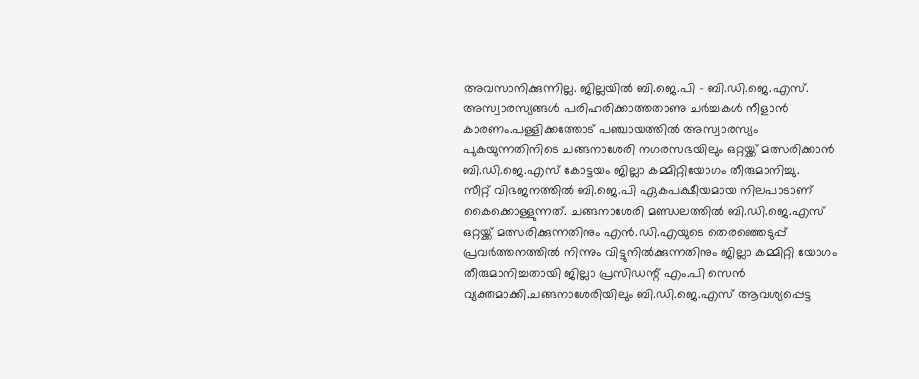അവസാനിക്കുന്നില്ല. ജില്ലയിൽ ബി.ജെ.പി - ബി.ഡി.ജെ.എസ്. അസ്വാരസ്യങ്ങൾ പരിഹരിക്കാത്തതാണു ചർച്ചകൾ നീളാൻ കാരണം.പള്ളിക്കത്തോട് പഞ്ചായത്തിൽ അസ്വാരസ്യം പുകയുന്നതിനിടെ ചങ്ങനാശേരി നഗരസഭയിലും ഒറ്റയ്ക്ക് മത്സരിക്കാൻ ബി.ഡി.ജെ.എസ് കോട്ടയം ജില്ലാ കമ്മിറ്റിയോഗം തീരുമാനിച്ചു.
സീറ്റ് വിഭജനത്തിൽ ബി.ജെ.പി ഏകപക്ഷീയമായ നിലപാടാണ് കൈക്കൊള്ളുന്നത്. ചങ്ങനാശേരി മണ്ഡലത്തിൽ ബി.ഡി.ജെ.എസ് ഒറ്റയ്ക്ക് മത്സരിക്കുന്നതിനും എൻ.ഡി.എയുടെ തെരഞ്ഞെടുപ്പ് പ്രവർത്തനത്തിൽ നിന്നും വിട്ടുനിൽക്കുന്നതിനും ജില്ലാ കമ്മിറ്റി യോഗം തീരുമാനിച്ചതായി ജില്ലാ പ്രസിഡന്റ് എം.പി സെൻ വ്യക്തമാക്കി.ചങ്ങനാശേരിയിലും ബി.ഡി.ജെ.എസ് ആവശ്യപ്പെട്ട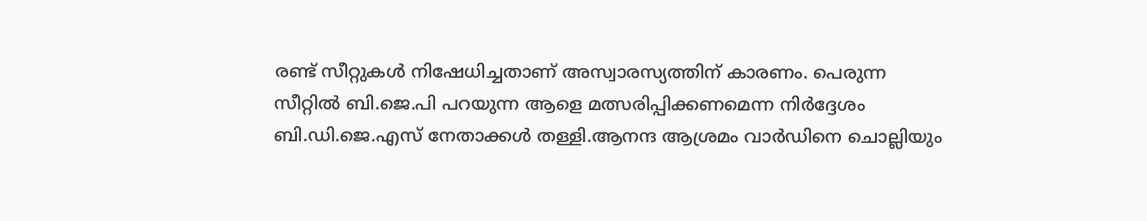രണ്ട് സീറ്റുകൾ നിഷേധിച്ചതാണ് അസ്വാരസ്യത്തിന് കാരണം. പെരുന്ന സീറ്റിൽ ബി.ജെ.പി പറയുന്ന ആളെ മത്സരിപ്പിക്കണമെന്ന നിർദ്ദേശം ബി.ഡി.ജെ.എസ് നേതാക്കൾ തള്ളി.ആനന്ദ ആശ്രമം വാർഡിനെ ചൊല്ലിയും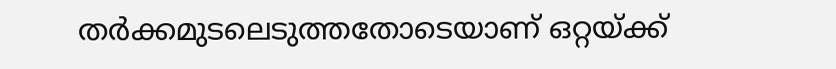തർക്കമുടലെടുത്തതോടെയാണ് ഒറ്റയ്ക്ക്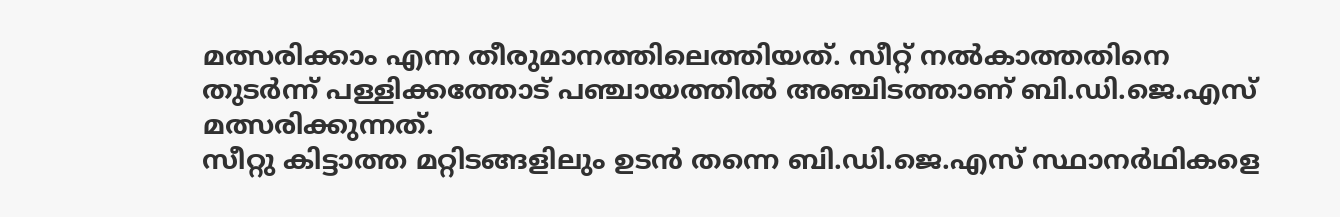മത്സരിക്കാം എന്ന തീരുമാനത്തിലെത്തിയത്. സീറ്റ് നൽകാത്തതിനെ തുടർന്ന് പള്ളിക്കത്തോട് പഞ്ചായത്തിൽ അഞ്ചിടത്താണ് ബി.ഡി.ജെ.എസ് മത്സരിക്കുന്നത്.
സീറ്റു കിട്ടാത്ത മറ്റിടങ്ങളിലും ഉടൻ തന്നെ ബി.ഡി.ജെ.എസ് സ്ഥാനർഥികളെ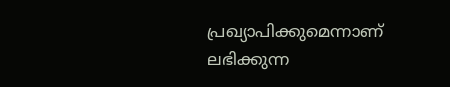പ്രഖ്യാപിക്കുമെന്നാണ് ലഭിക്കുന്ന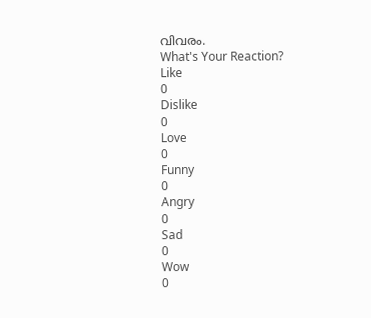വിവരം.
What's Your Reaction?
Like
0
Dislike
0
Love
0
Funny
0
Angry
0
Sad
0
Wow
0